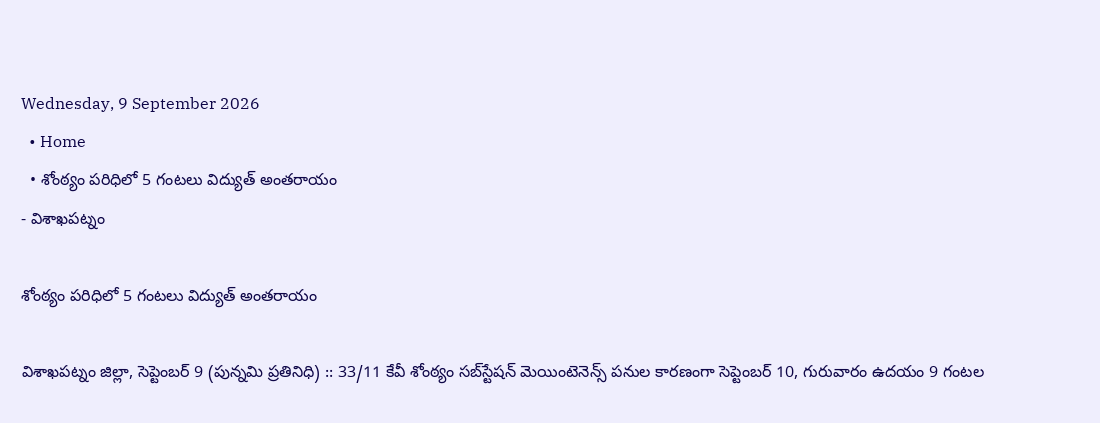Wednesday, 9 September 2026
  • Home
  • శోంఠ్యం పరిధిలో 5 గంటలు విద్యుత్ అంతరాయం
- విశాఖపట్నం

శోంఠ్యం పరిధిలో 5 గంటలు విద్యుత్ అంతరాయం

విశాఖపట్నం జిల్లా, సెప్టెంబర్ 9 (పున్నమి ప్రతినిధి) :: 33/11 కేవీ శోంఠ్యం సబ్‌స్టేషన్ మెయింటెనెన్స్ పనుల కారణంగా సెప్టెంబర్ 10, గురువారం ఉదయం 9 గంటల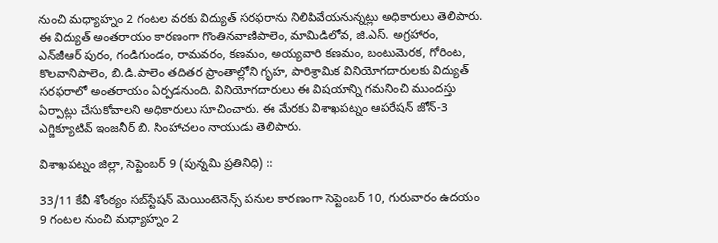నుంచి మధ్యాహ్నం 2 గంటల వరకు విద్యుత్ సరఫరాను నిలిపివేయనున్నట్లు అధికారులు తెలిపారు. ఈ విద్యుత్ అంతరాయం కారణంగా గొంతినవాణిపాలెం, మామిడిలోవ, జి.ఎస్. అగ్రహారం, ఎన్‌జీఆర్ పురం, గండిగుండం, రామవరం, కణమం, అయ్యవారి కణమం, బంటుమెరక, గోరింట, కొలవానిపాలెం, బి.డి.పాలెం తదితర ప్రాంతాల్లోని గృహ, పారిశ్రామిక వినియోగదారులకు విద్యుత్ సరఫరాలో అంతరాయం ఏర్పడనుంది. వినియోగదారులు ఈ విషయాన్ని గమనించి ముందస్తు ఏర్పాట్లు చేసుకోవాలని అధికారులు సూచించారు. ఈ మేరకు విశాఖపట్నం ఆపరేషన్ జోన్-3 ఎగ్జిక్యూటివ్ ఇంజనీర్ బి. సింహాచలం నాయుడు తెలిపారు.

విశాఖపట్నం జిల్లా, సెప్టెంబర్ 9 (పున్నమి ప్రతినిధి) ::

33/11 కేవీ శోంఠ్యం సబ్‌స్టేషన్ మెయింటెనెన్స్ పనుల కారణంగా సెప్టెంబర్ 10, గురువారం ఉదయం 9 గంటల నుంచి మధ్యాహ్నం 2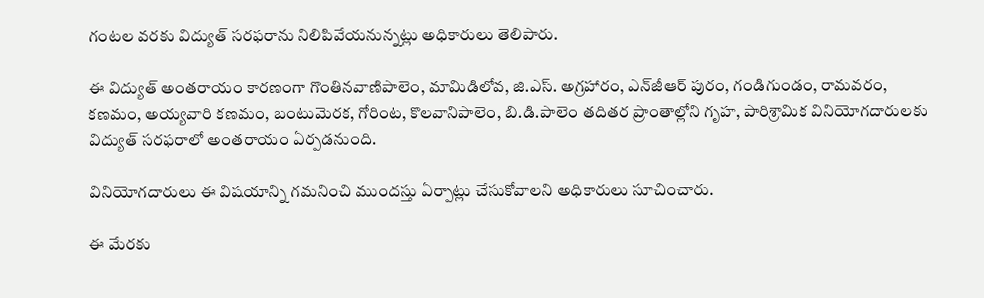గంటల వరకు విద్యుత్ సరఫరాను నిలిపివేయనున్నట్లు అధికారులు తెలిపారు.

ఈ విద్యుత్ అంతరాయం కారణంగా గొంతినవాణిపాలెం, మామిడిలోవ, జి.ఎస్. అగ్రహారం, ఎన్‌జీఆర్ పురం, గండిగుండం, రామవరం, కణమం, అయ్యవారి కణమం, బంటుమెరక, గోరింట, కొలవానిపాలెం, బి.డి.పాలెం తదితర ప్రాంతాల్లోని గృహ, పారిశ్రామిక వినియోగదారులకు విద్యుత్ సరఫరాలో అంతరాయం ఏర్పడనుంది.

వినియోగదారులు ఈ విషయాన్ని గమనించి ముందస్తు ఏర్పాట్లు చేసుకోవాలని అధికారులు సూచించారు.

ఈ మేరకు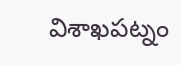విశాఖపట్నం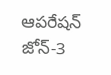ఆపరేషన్ జోన్-3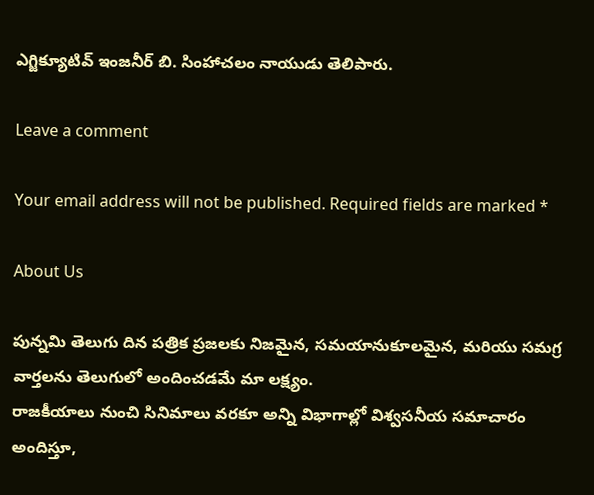ఎగ్జిక్యూటివ్ ఇంజనీర్ బి. సింహాచలం నాయుడు తెలిపారు.

Leave a comment

Your email address will not be published. Required fields are marked *

About Us

పున్నమి తెలుగు దిన పత్రిక ప్రజలకు నిజమైన, సమయానుకూలమైన, మరియు సమగ్ర వార్తలను తెలుగులో అందించడమే మా లక్ష్యం.
రాజకీయాలు నుంచి సినిమాలు వరకూ అన్ని విభాగాల్లో విశ్వసనీయ సమాచారం అందిస్తూ,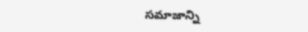సమాజాన్ని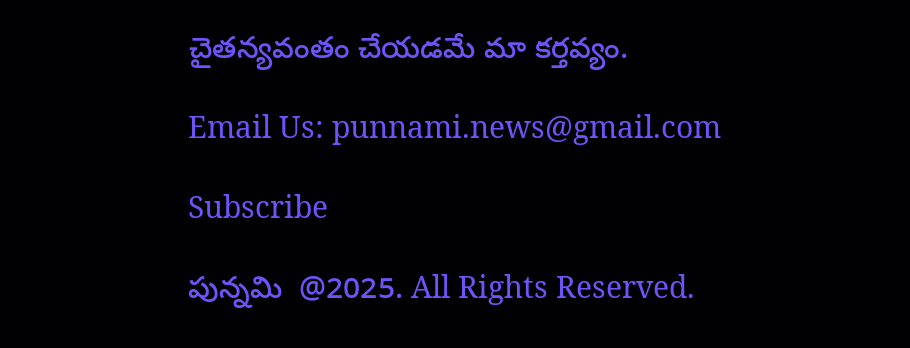చైతన్యవంతం చేయడమే మా కర్తవ్యం.

Email Us: punnami.news@gmail.com

Subscribe

పున్నమి  @2025. All Rights Reserved.